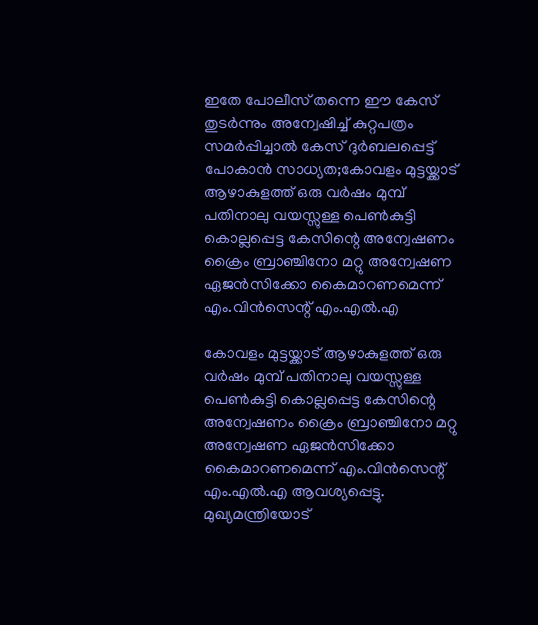ഇതേ പോലീസ് തന്നെ ഈ കേസ് തുടർന്നും അന്വേഷിച്ച് കുറ്റപത്രം സമർപ്പിച്ചാൽ കേസ് ദുർബലപ്പെട്ട് പോകാൻ സാധ്യത;കോവളം മുട്ടയ്ക്കാട് ആഴാകുളത്ത് ഒരു വർഷം മുമ്പ് പതിനാലു വയസ്സുള്ള പെൺകുട്ടി കൊല്ലപ്പെട്ട കേസിന്റെ അന്വേഷണം ക്രൈം ബ്രാഞ്ചിനോ മറ്റു അന്വേഷണ ഏജൻസിക്കോ കൈമാറണമെന്ന് എം.വിൻസെന്റ് എം.എൽ.എ

കോവളം മുട്ടയ്ക്കാട് ആഴാകുളത്ത് ഒരു വർഷം മുമ്പ് പതിനാലു വയസ്സുള്ള പെൺകുട്ടി കൊല്ലപ്പെട്ട കേസിന്റെ അന്വേഷണം ക്രൈം ബ്രാഞ്ചിനോ മറ്റു അന്വേഷണ ഏജൻസിക്കോ കൈമാറണമെന്ന് എം.വിൻസെന്റ് എം.എൽ.എ ആവശ്യപ്പെട്ടു. മുഖ്യമന്ത്രിയോട്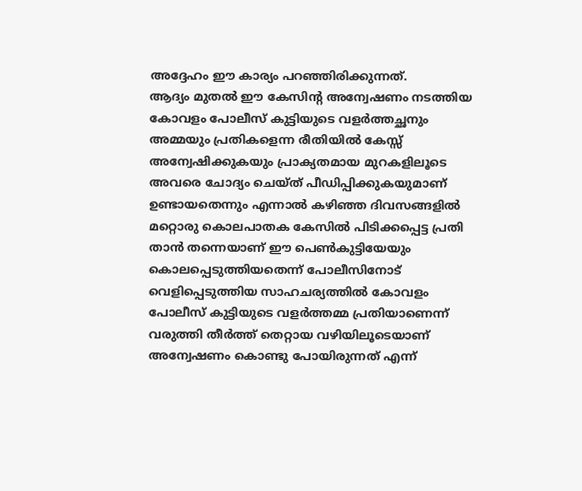അദ്ദേഹം ഈ കാര്യം പറഞ്ഞിരിക്കുന്നത്.
ആദ്യം മുതൽ ഈ കേസിന്റ അന്വേഷണം നടത്തിയ കോവളം പോലീസ് കുട്ടിയുടെ വളർത്തച്ഛനും അമ്മയും പ്രതികളെന്ന രീതിയിൽ കേസ്സ് അന്വേഷിക്കുകയും പ്രാക്യതമായ മുറകളിലൂടെ അവരെ ചോദ്യം ചെയ്ത് പീഡിപ്പിക്കുകയുമാണ് ഉണ്ടായതെന്നും എന്നാൽ കഴിഞ്ഞ ദിവസങ്ങളിൽ മറ്റൊരു കൊലപാതക കേസിൽ പിടിക്കപ്പെട്ട പ്രതി താൻ തന്നെയാണ് ഈ പെൺകുട്ടിയേയും കൊലപ്പെടുത്തിയതെന്ന് പോലീസിനോട് വെളിപ്പെടുത്തിയ സാഹചര്യത്തിൽ കോവളം പോലീസ് കുട്ടിയുടെ വളർത്തമ്മ പ്രതിയാണെന്ന് വരുത്തി തീർത്ത് തെറ്റായ വഴിയിലൂടെയാണ് അന്വേഷണം കൊണ്ടു പോയിരുന്നത് എന്ന്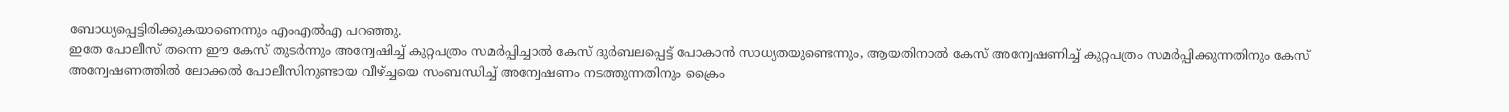ബോധ്യപ്പെട്ടിരിക്കുകയാണെന്നും എംഎൽഎ പറഞ്ഞു.
ഇതേ പോലീസ് തന്നെ ഈ കേസ് തുടർന്നും അന്വേഷിച്ച് കുറ്റപത്രം സമർപ്പിച്ചാൽ കേസ് ദുർബലപ്പെട്ട് പോകാൻ സാധ്യതയുണ്ടെന്നും, ആയതിനാൽ കേസ് അന്വേഷണിച്ച് കുറ്റപത്രം സമർപ്പിക്കുന്നതിനും കേസ് അന്വേഷണത്തിൽ ലോക്കൽ പോലീസിനുണ്ടായ വീഴ്ച്ചയെ സംബന്ധിച്ച് അന്വേഷണം നടത്തുന്നതിനും ക്രൈം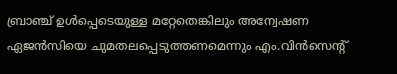ബ്രാഞ്ച് ഉൾപ്പെടെയുള്ള മറ്റേതെങ്കിലും അന്വേഷണ ഏജൻസിയെ ചുമതലപ്പെടുത്തണമെന്നും എം.വിൻസെന്റ്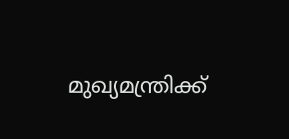മുഖ്യമന്ത്രിക്ക്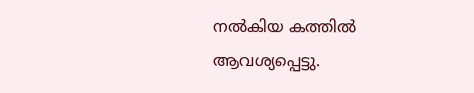നൽകിയ കത്തിൽ ആവശ്യപ്പെട്ടു.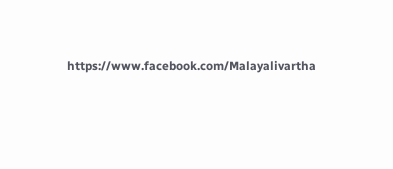https://www.facebook.com/Malayalivartha